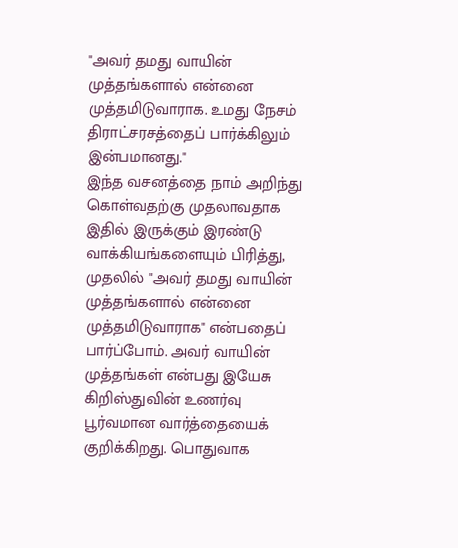"அவர் தமது வாயின் முத்தங்களால் என்னை முத்தமிடுவாராக. உமது நேசம் திராட்சரசத்தைப் பார்க்கிலும் இன்பமானது."
இந்த வசனத்தை நாம் அறிந்து கொள்வதற்கு முதலாவதாக இதில் இருக்கும் இரண்டு வாக்கியங்களையும் பிரித்து, முதலில் "அவர் தமது வாயின் முத்தங்களால் என்னை முத்தமிடுவாராக" என்பதைப் பார்ப்போம். அவர் வாயின் முத்தங்கள் என்பது இயேசு கிறிஸ்துவின் உணர்வு பூர்வமான வார்த்தையைக் குறிக்கிறது. பொதுவாக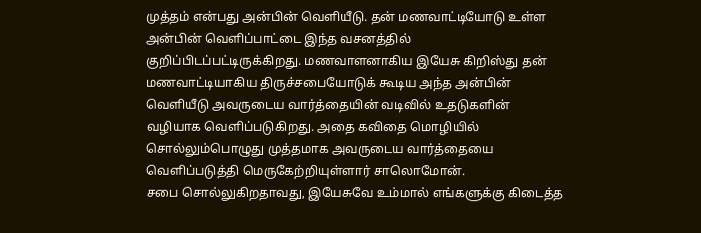முத்தம் என்பது அன்பின் வெளியீடு. தன் மணவாட்டியோடு உள்ள அன்பின் வெளிப்பாட்டை இந்த வசனத்தில் குறிப்பிடப்பட்டிருக்கிறது. மணவாளனாகிய இயேசு கிறிஸ்து தன் மணவாட்டியாகிய திருச்சபையோடுக் கூடிய அந்த அன்பின் வெளியீடு அவருடைய வார்த்தையின் வடிவில் உதடுகளின் வழியாக வெளிப்படுகிறது. அதை கவிதை மொழியில் சொல்லும்பொழுது முத்தமாக அவருடைய வார்த்தையை வெளிப்படுத்தி மெருகேற்றியுள்ளார் சாலொமோன்.
சபை சொல்லுகிறதாவது, இயேசுவே உம்மால் எங்களுக்கு கிடைத்த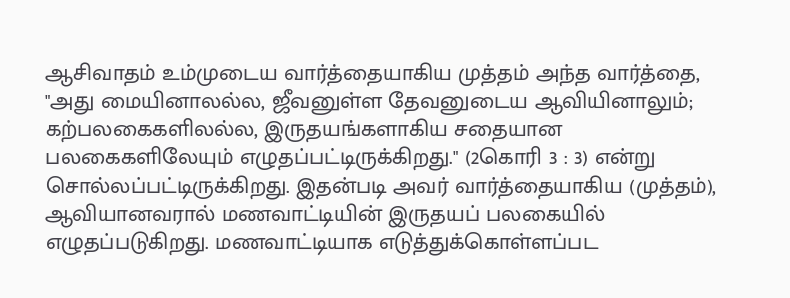ஆசிவாதம் உம்முடைய வார்த்தையாகிய முத்தம் அந்த வார்த்தை, "அது மையினாலல்ல, ஜீவனுள்ள தேவனுடைய ஆவியினாலும்; கற்பலகைகளிலல்ல, இருதயங்களாகிய சதையான பலகைகளிலேயும் எழுதப்பட்டிருக்கிறது." (2கொரி 3 : 3) என்று சொல்லப்பட்டிருக்கிறது. இதன்படி அவர் வார்த்தையாகிய (முத்தம்), ஆவியானவரால் மணவாட்டியின் இருதயப் பலகையில் எழுதப்படுகிறது. மணவாட்டியாக எடுத்துக்கொள்ளப்பட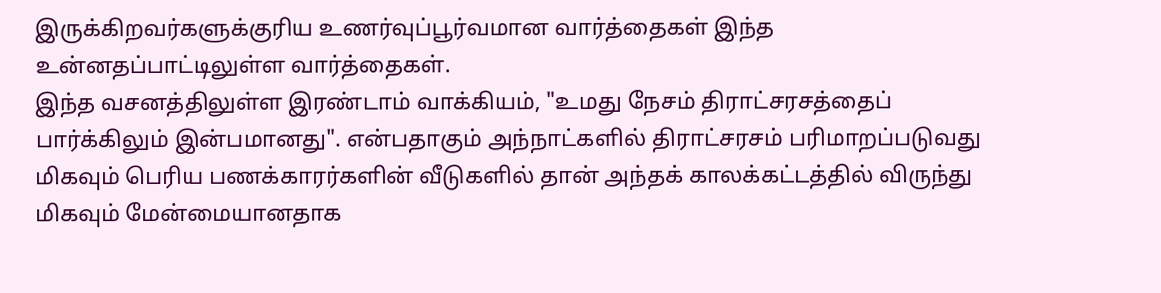இருக்கிறவர்களுக்குரிய உணர்வுப்பூர்வமான வார்த்தைகள் இந்த உன்னதப்பாட்டிலுள்ள வார்த்தைகள்.
இந்த வசனத்திலுள்ள இரண்டாம் வாக்கியம், "உமது நேசம் திராட்சரசத்தைப் பார்க்கிலும் இன்பமானது". என்பதாகும் அந்நாட்களில் திராட்சரசம் பரிமாறப்படுவது மிகவும் பெரிய பணக்காரர்களின் வீடுகளில் தான் அந்தக் காலக்கட்டத்தில் விருந்து மிகவும் மேன்மையானதாக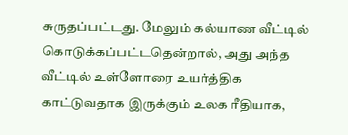சுருதப்பட்டது. மேலும் கல்யாண வீட்டில் கொடுக்கப்பட்டதென்றால், அது அந்த வீட்டில் உள்ளோரை உயர்த்திக காட்டுவதாக இருக்கும் உலக ரீதியாக,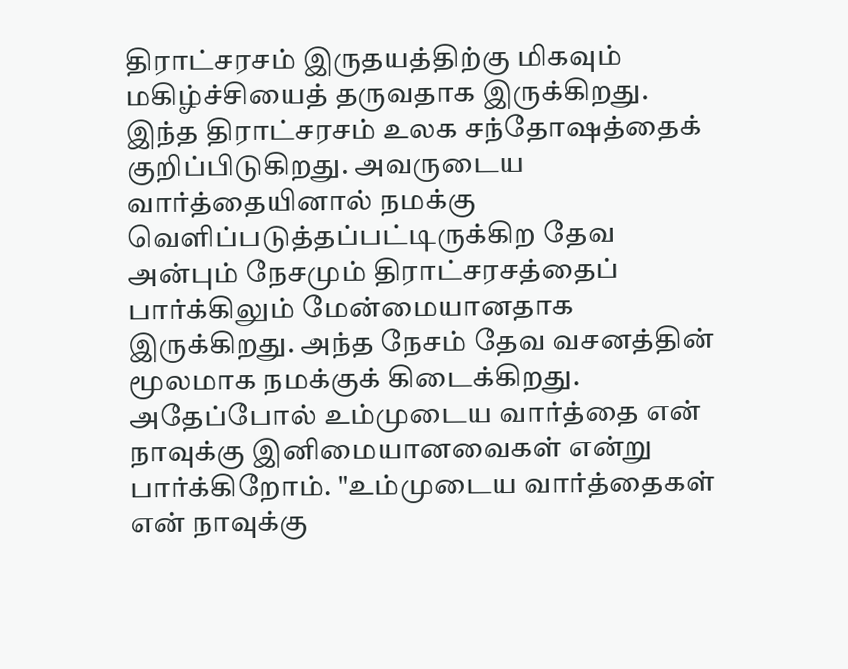திராட்சரசம் இருதயத்திற்கு மிகவும் மகிழ்ச்சியைத் தருவதாக இருக்கிறது. இந்த திராட்சரசம் உலக சந்தோஷத்தைக் குறிப்பிடுகிறது. அவருடைய வார்த்தையினால் நமக்கு வெளிப்படுத்தப்பட்டிருக்கிற தேவ அன்பும் நேசமும் திராட்சரசத்தைப் பார்க்கிலும் மேன்மையானதாக இருக்கிறது. அந்த நேசம் தேவ வசனத்தின் மூலமாக நமக்குக் கிடைக்கிறது. அதேப்போல் உம்முடைய வார்த்தை என் நாவுக்கு இனிமையானவைகள் என்று பார்க்கிறோம். "உம்முடைய வார்த்தைகள் என் நாவுக்கு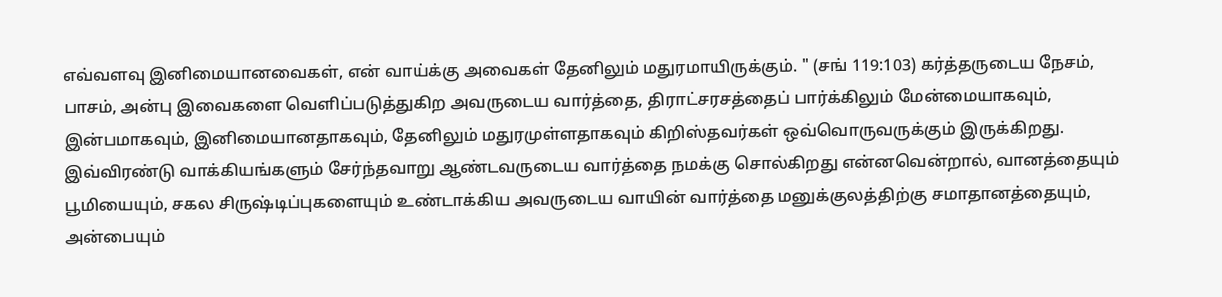எவ்வளவு இனிமையானவைகள், என் வாய்க்கு அவைகள் தேனிலும் மதுரமாயிருக்கும். " (சங் 119:103) கர்த்தருடைய நேசம், பாசம், அன்பு இவைகளை வெளிப்படுத்துகிற அவருடைய வார்த்தை, திராட்சரசத்தைப் பார்க்கிலும் மேன்மையாகவும், இன்பமாகவும், இனிமையானதாகவும், தேனிலும் மதுரமுள்ளதாகவும் கிறிஸ்தவர்கள் ஒவ்வொருவருக்கும் இருக்கிறது.
இவ்விரண்டு வாக்கியங்களும் சேர்ந்தவாறு ஆண்டவருடைய வார்த்தை நமக்கு சொல்கிறது என்னவென்றால், வானத்தையும் பூமியையும், சகல சிருஷ்டிப்புகளையும் உண்டாக்கிய அவருடைய வாயின் வார்த்தை மனுக்குலத்திற்கு சமாதானத்தையும், அன்பையும்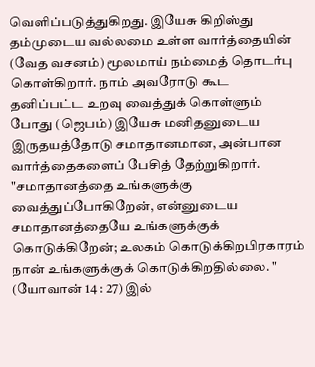வெளிப்படுத்துகிறது. இயேசு கிறிஸ்து தம்முடைய வல்லமை உள்ள வார்த்தையின் (வேத வசனம்) மூலமாய் நம்மைத் தொடர்பு கொள்கிறார். நாம் அவரோடு கூட தனிப்பட்ட உறவு வைத்துக் கொள்ளும் போது (ஜெபம்) இயேசு மனிதனுடைய இருதயத்தோடு சமாதானமான, அன்பான வார்த்தைகளைப் பேசித் தேற்றுகிறார். "சமாதானத்தை உங்களுக்கு வைத்துப்போகிறேன், என்னுடைய சமாதானத்தையே உங்களுக்குக் கொடுக்கிறேன்; உலகம் கொடுக்கிறபிரகாரம் நான் உங்களுக்குக் கொடுக்கிறதில்லை. " (யோவான் 14 : 27) இல்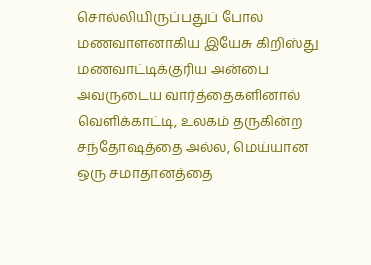சொல்லியிருப்பதுப் போல மணவாளனாகிய இயேசு கிறிஸ்து மணவாட்டிக்குரிய அன்பை அவருடைய வார்த்தைகளினால் வெளிக்காட்டி, உலகம் தருகின்ற சந்தோஷத்தை அல்ல, மெய்யான ஒரு சமாதானத்தை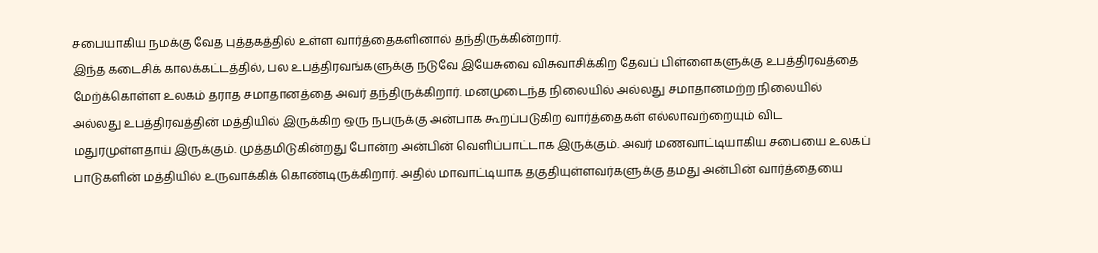சபையாகிய நமக்கு வேத புத்தகத்தில் உள்ள வார்த்தைகளினால் தந்திருக்கின்றார்.
இந்த கடைசிக் காலக்கட்டத்தில், பல உபத்திரவங்களுக்கு நடுவே இயேசுவை விசுவாசிக்கிற தேவப் பிள்ளைகளுக்கு உபத்திரவத்தை மேற்க்கொள்ள உலகம் தராத சமாதானத்தை அவர் தந்திருக்கிறார். மனமுடைந்த நிலையில் அல்லது சமாதானமற்ற நிலையில் அல்லது உபத்திரவத்தின் மத்தியில் இருக்கிற ஒரு நபருக்கு அன்பாக கூறப்படுகிற வார்த்தைகள் எல்லாவற்றையும் விட மதுரமுள்ளதாய் இருக்கும். முத்தமிடுகின்றது போன்ற அன்பின் வெளிப்பாட்டாக இருக்கும். அவர் மணவாட்டியாகிய சபையை உலகப் பாடுகளின் மத்தியில் உருவாக்கிக் கொண்டிருக்கிறார். அதில் மாவாட்டியாக தகுதியுள்ளவர்களுக்கு தமது அன்பின் வார்த்தையை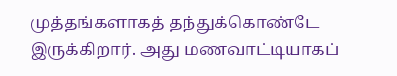முத்தங்களாகத் தந்துக்கொண்டே இருக்கிறார். அது மணவாட்டியாகப்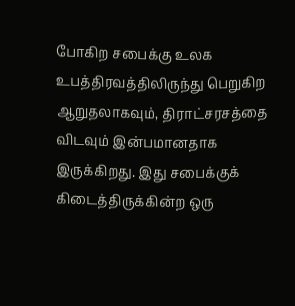போகிற சபைக்கு உலக உபத்திரவத்திலிருந்து பெறுகிற ஆறுதலாகவும், திராட்சரசத்தை விடவும் இன்பமானதாக இருக்கிறது. இது சபைக்குக் கிடைத்திருக்கின்ற ஒரு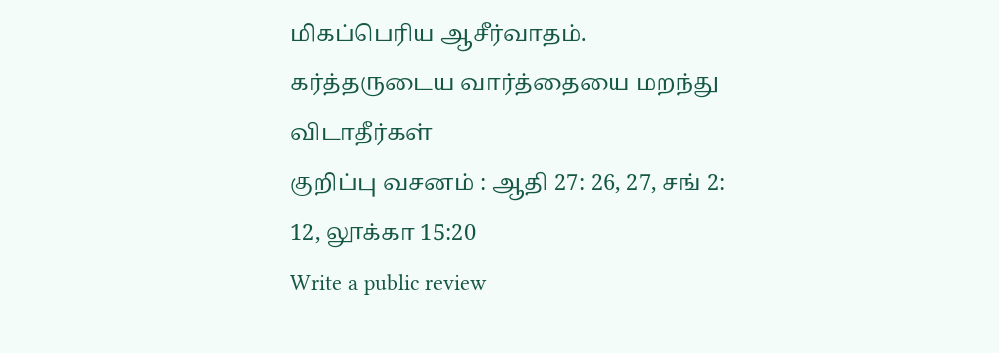மிகப்பெரிய ஆசீர்வாதம்.
கர்த்தருடைய வார்த்தையை மறந்து விடாதீர்கள்
குறிப்பு வசனம் : ஆதி 27: 26, 27, சங் 2: 12, லூக்கா 15:20
Write a public review